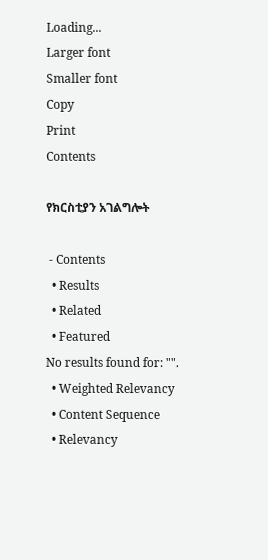Loading...
Larger font
Smaller font
Copy
Print
Contents

የክርስቲያን አገልግሎት

 - Contents
  • Results
  • Related
  • Featured
No results found for: "".
  • Weighted Relevancy
  • Content Sequence
  • Relevancy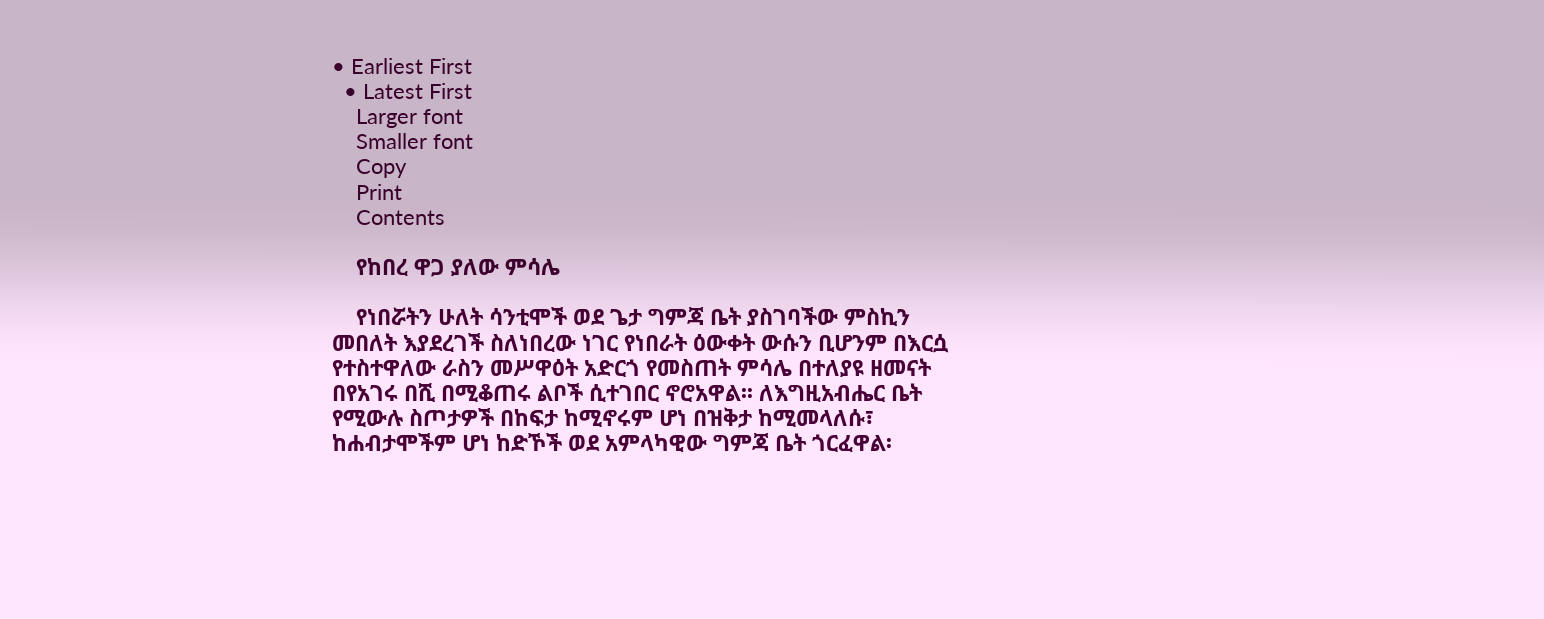• Earliest First
  • Latest First
    Larger font
    Smaller font
    Copy
    Print
    Contents

    የከበረ ዋጋ ያለው ምሳሌ

    የነበሯትን ሁለት ሳንቲሞች ወደ ጌታ ግምጃ ቤት ያስገባችው ምስኪን መበለት እያደረገች ስለነበረው ነገር የነበራት ዕውቀት ውሱን ቢሆንም በእርሷ የተስተዋለው ራስን መሥዋዕት አድርጎ የመስጠት ምሳሌ በተለያዩ ዘመናት በየአገሩ በሺ በሚቆጠሩ ልቦች ሲተገበር ኖሮአዋል፡፡ ለእግዚአብሔር ቤት የሚውሉ ስጦታዎች በከፍታ ከሚኖሩም ሆነ በዝቅታ ከሚመላለሱ፣ ከሐብታሞችም ሆነ ከድኾች ወደ አምላካዊው ግምጃ ቤት ጎርፈዋል፡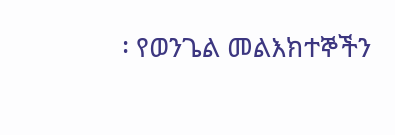፡ የወንጌል መልእክተኞችን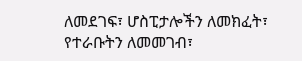ለመደገፍ፣ ሆስፒታሎችን ለመክፈት፣ የተራቡትን ለመመገብ፣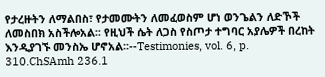የታረዙትን ለማልበስ፣ የታመሙትን ለመፈወስም ሆነ ወንጌልን ለድኾች ለመስበክ አስችሎአል፡፡ የዚህች ሴት ለጋስ የስጦታ ተግባር አያሌዎች በረከት እንዲያገኙ መንስኤ ሆኖአል፡፡--Testimonies, vol. 6, p. 310.ChSAmh 236.1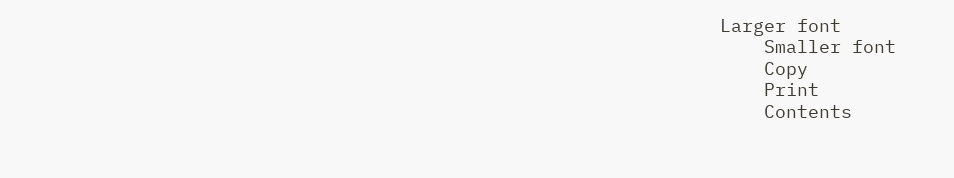Larger font
    Smaller font
    Copy
    Print
    Contents